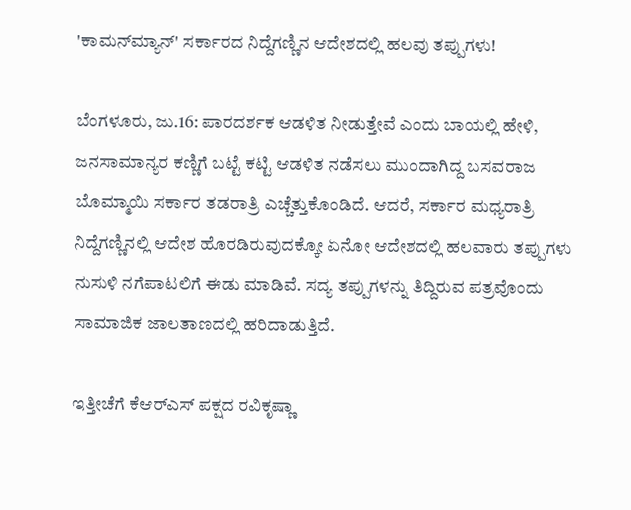'ಕಾಮನ್‌ಮ್ಯಾನ್' ಸರ್ಕಾರದ ನಿದ್ದೆಗಣ್ಣಿನ ಆದೇಶದಲ್ಲಿ ಹಲವು ತಪ್ಪುಗಳು!

ಬೆಂಗಳೂರು, ಜು.16: ಪಾರದರ್ಶಕ ಆಡಳಿತ ನೀಡುತ್ತೇವೆ ಎಂದು ಬಾಯಲ್ಲಿ ಹೇಳಿ, ಜನಸಾಮಾನ್ಯರ ಕಣ್ಣಿಗೆ ಬಟ್ಟೆ ಕಟ್ಟಿ ಆಡಳಿತ ನಡೆಸಲು ಮುಂದಾಗಿದ್ದ ಬಸವರಾಜ ಬೊಮ್ಮಾಯಿ ಸರ್ಕಾರ ತಡರಾತ್ರಿ ಎಚ್ಚೆತ್ತುಕೊಂಡಿದೆ. ಆದರೆ, ಸರ್ಕಾರ ಮಧ್ಯರಾತ್ರಿ ನಿದ್ದೆಗಣ್ಣಿನಲ್ಲಿ ಆದೇಶ ಹೊರಡಿರುವುದಕ್ಕೋ ಏನೋ ಆದೇಶದಲ್ಲಿ ಹಲವಾರು ತಪ್ಪುಗಳು ನುಸುಳಿ ನಗೆಪಾಟಲಿಗೆ ಈಡು ಮಾಡಿವೆ. ಸದ್ಯ ತಪ್ಪುಗಳನ್ನು ತಿದ್ದಿರುವ ಪತ್ರವೊಂದು ಸಾಮಾಜಿಕ ಜಾಲತಾಣದಲ್ಲಿ ಹರಿದಾಡುತ್ತಿದೆ.

ಇತ್ತೀಚೆಗೆ ಕೆಆರ್‌ಎಸ್ ಪಕ್ಷದ ರವಿಕೃಷ್ಣಾ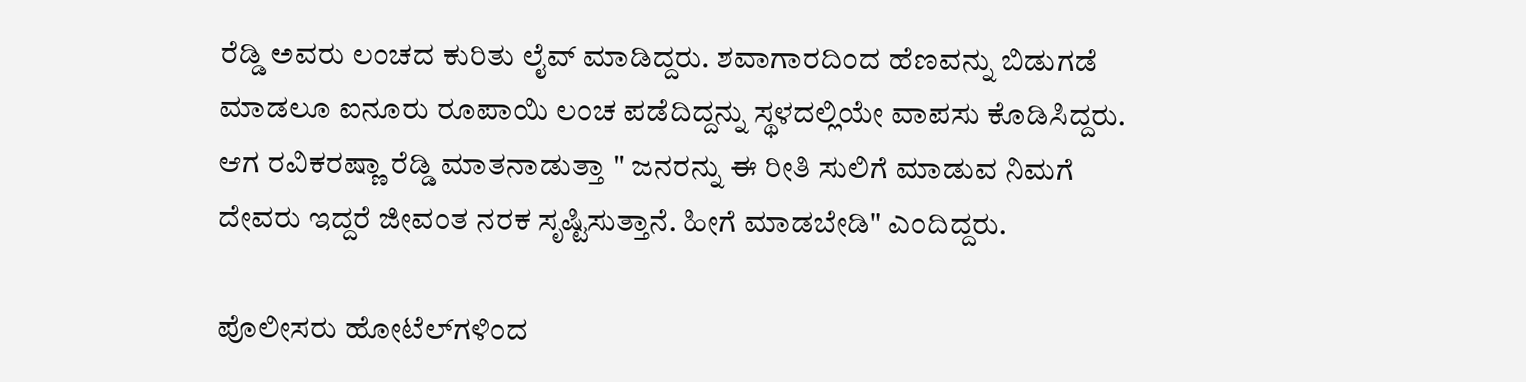ರೆಡ್ಡಿ ಅವರು ಲಂಚದ ಕುರಿತು ಲೈವ್ ಮಾಡಿದ್ದರು. ಶವಾಗಾರದಿಂದ ಹೆಣವನ್ನು ಬಿಡುಗಡೆ ಮಾಡಲೂ ಐನೂರು ರೂಪಾಯಿ ಲಂಚ ಪಡೆದಿದ್ದನ್ನು ಸ್ಥಳದಲ್ಲಿಯೇ ವಾಪಸು ಕೊಡಿಸಿದ್ದರು. ಆಗ ರವಿಕರಷ್ಣಾ ರೆಡ್ಡಿ ಮಾತನಾಡುತ್ತಾ " ಜನರನ್ನು ಈ ರೀತಿ ಸುಲಿಗೆ ಮಾಡುವ ನಿಮಗೆ ದೇವರು ಇದ್ದರೆ ಜೀವಂತ ನರಕ ಸೃಷ್ಟಿಸುತ್ತಾನೆ. ಹೀಗೆ ಮಾಡಬೇಡಿ" ಎಂದಿದ್ದರು.

ಪೊಲೀಸರು ಹೋಟೆಲ್‌ಗಳಿಂದ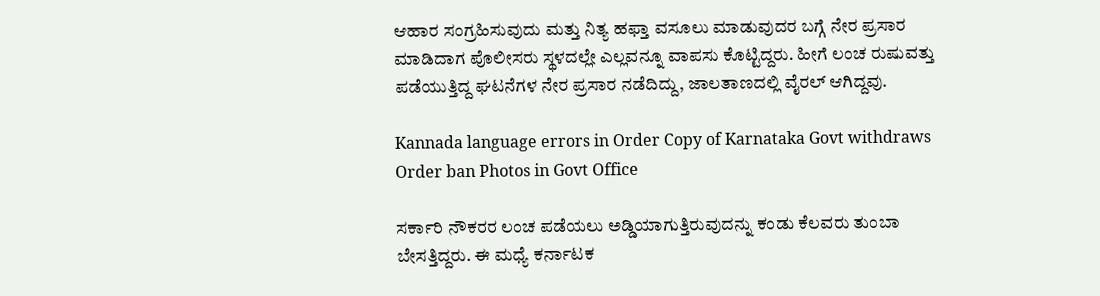ಆಹಾರ ಸಂಗ್ರಹಿಸುವುದು ಮತ್ತು ನಿತ್ಯ ಹಫ್ತಾ ವಸೂಲು ಮಾಡುವುದರ ಬಗ್ಗೆ ನೇರ ಪ್ರಸಾರ ಮಾಡಿದಾಗ ಪೊಲೀಸರು ಸ್ಥಳದಲ್ಲೇ ಎಲ್ಲವನ್ನೂ ವಾಪಸು ಕೊಟ್ಟಿದ್ದರು. ಹೀಗೆ ಲಂಚ ರುಷುವತ್ತು ಪಡೆಯುತ್ತಿದ್ದ ಘಟನೆಗಳ ನೇರ ಪ್ರಸಾರ ನಡೆದಿದ್ದು, ಜಾಲತಾಣದಲ್ಲಿ ವೈರಲ್ ಆಗಿದ್ದವು.

Kannada language errors in Order Copy of Karnataka Govt withdraws Order ban Photos in Govt Office

ಸರ್ಕಾರಿ ನೌಕರರ ಲಂಚ ಪಡೆಯಲು ಅಡ್ಡಿಯಾಗುತ್ತಿರುವುದನ್ನು ಕಂಡು ಕೆಲವರು ತುಂಬಾ ಬೇಸತ್ತಿದ್ದರು. ಈ ಮಧ್ಯೆ ಕರ್ನಾಟಕ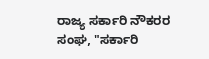ರಾಜ್ಯ ಸರ್ಕಾರಿ ನೌಕರರ ಸಂಘ, "ಸರ್ಕಾರಿ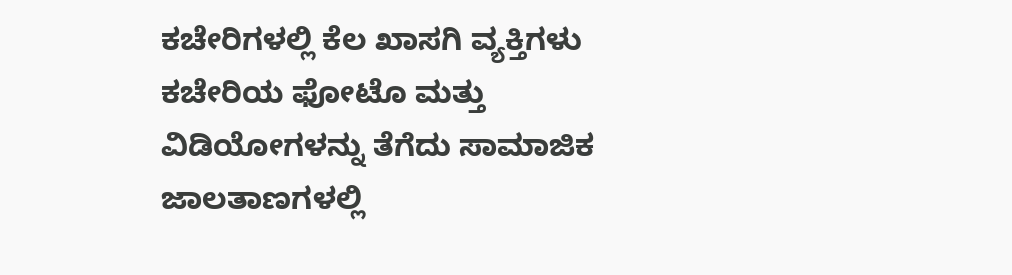ಕಚೇರಿಗಳಲ್ಲಿ ಕೆಲ ಖಾಸಗಿ ವ್ಯಕ್ತಿಗಳು ಕಚೇರಿಯ ಫೋಟೊ ಮತ್ತು ವಿಡಿಯೋಗಳನ್ನು ತೆಗೆದು ಸಾಮಾಜಿಕ ಜಾಲತಾಣಗಳಲ್ಲಿ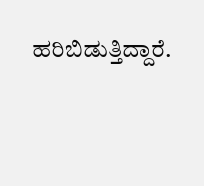ಹರಿಬಿಡುತ್ತಿದ್ದಾರೆ.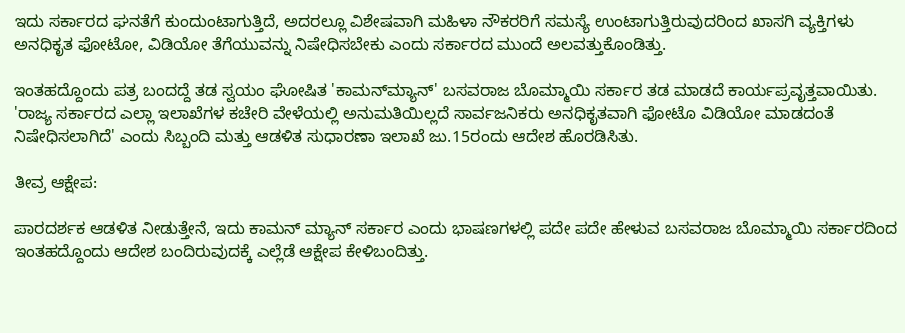ಇದು ಸರ್ಕಾರದ ಘನತೆಗೆ ಕುಂದುಂಟಾಗುತ್ತಿದೆ, ಅದರಲ್ಲೂ ವಿಶೇಷವಾಗಿ ಮಹಿಳಾ ನೌಕರರಿಗೆ ಸಮಸ್ಯೆ ಉಂಟಾಗುತ್ತಿರುವುದರಿಂದ ಖಾಸಗಿ ವ್ಯಕ್ತಿಗಳು ಅನಧಿಕೃತ ಫೋಟೋ, ವಿಡಿಯೋ ತೆಗೆಯುವನ್ನು ನಿಷೇಧಿಸಬೇಕು ಎಂದು ಸರ್ಕಾರದ ಮುಂದೆ ಅಲವತ್ತುಕೊಂಡಿತ್ತು.

ಇಂತಹದ್ದೊಂದು ಪತ್ರ ಬಂದದ್ದೆ ತಡ ಸ್ವಯಂ ಘೋಷಿತ 'ಕಾಮನ್‌ಮ್ಯಾನ್' ಬಸವರಾಜ ಬೊಮ್ಮಾಯಿ ಸರ್ಕಾರ ತಡ ಮಾಡದೆ ಕಾರ್ಯಪ್ರವೃತ್ತವಾಯಿತು. 'ರಾಜ್ಯ ಸರ್ಕಾರದ ಎಲ್ಲಾ ಇಲಾಖೆಗಳ ಕಚೇರಿ ವೇಳೆಯಲ್ಲಿ ಅನುಮತಿಯಿಲ್ಲದೆ ಸಾರ್ವಜನಿಕರು ಅನಧಿಕೃತವಾಗಿ ಫೋಟೊ ವಿಡಿಯೋ ಮಾಡದಂತೆ ನಿಷೇಧಿಸಲಾಗಿದೆ' ಎಂದು ಸಿಬ್ಬಂದಿ ಮತ್ತು ಆಡಳಿತ ಸುಧಾರಣಾ ಇಲಾಖೆ ಜು.15ರಂದು ಆದೇಶ ಹೊರಡಿಸಿತು.

ತೀವ್ರ ಆಕ್ಷೇಪ:

ಪಾರದರ್ಶಕ ಆಡಳಿತ ನೀಡುತ್ತೇನೆ, ಇದು ಕಾಮನ್ ಮ್ಯಾನ್ ಸರ್ಕಾರ ಎಂದು ಭಾಷಣಗಳಲ್ಲಿ ಪದೇ ಪದೇ ಹೇಳುವ ಬಸವರಾಜ ಬೊಮ್ಮಾಯಿ ಸರ್ಕಾರದಿಂದ ಇಂತಹದ್ದೊಂದು ಆದೇಶ ಬಂದಿರುವುದಕ್ಕೆ ಎಲ್ಲೆಡೆ ಆಕ್ಷೇಪ ಕೇಳಿಬಂದಿತ್ತು.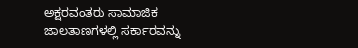ಅಕ್ಷರವಂತರು ಸಾಮಾಜಿಕ ಜಾಲತಾಣಗಳಲ್ಲಿ ಸರ್ಕಾರವನ್ನು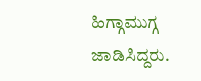ಹಿಗ್ಗಾಮುಗ್ಗ ಜಾಡಿಸಿದ್ದರು.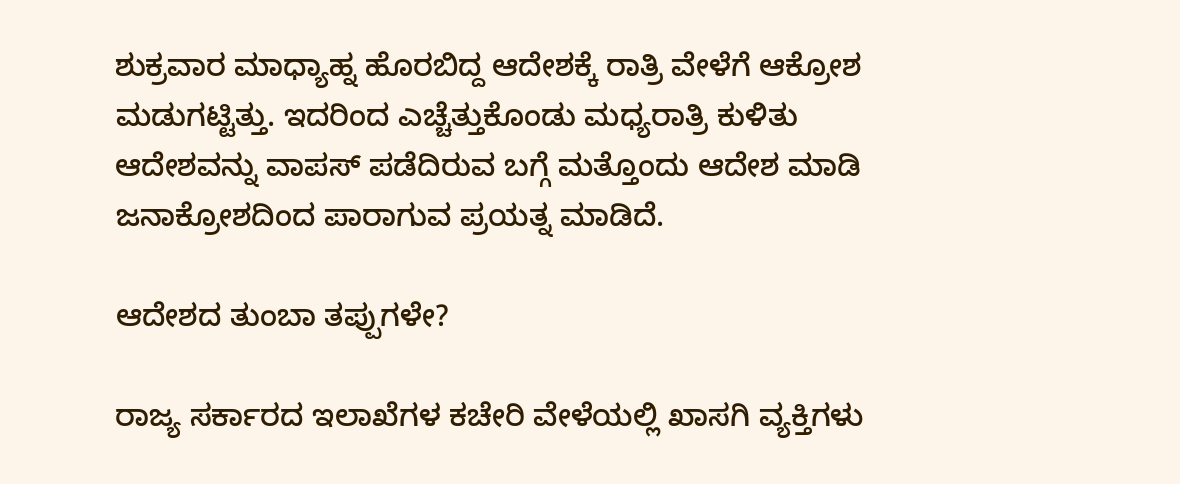ಶುಕ್ರವಾರ ಮಾಧ್ಯಾಹ್ನ ಹೊರಬಿದ್ದ ಆದೇಶಕ್ಕೆ ರಾತ್ರಿ ವೇಳೆಗೆ ಆಕ್ರೋಶ ಮಡುಗಟ್ಟಿತ್ತು. ಇದರಿಂದ ಎಚ್ಚೆತ್ತುಕೊಂಡು ಮಧ್ಯರಾತ್ರಿ ಕುಳಿತು ಆದೇಶವನ್ನು ವಾಪಸ್ ಪಡೆದಿರುವ ಬಗ್ಗೆ ಮತ್ತೊಂದು ಆದೇಶ ಮಾಡಿ ಜನಾಕ್ರೋಶದಿಂದ ಪಾರಾಗುವ ಪ್ರಯತ್ನ ಮಾಡಿದೆ.

ಆದೇಶದ ತುಂಬಾ ತಪ್ಪುಗಳೇ?

ರಾಜ್ಯ ಸರ್ಕಾರದ ಇಲಾಖೆಗಳ ಕಚೇರಿ ವೇಳೆಯಲ್ಲಿ ಖಾಸಗಿ ವ್ಯಕ್ತಿಗಳು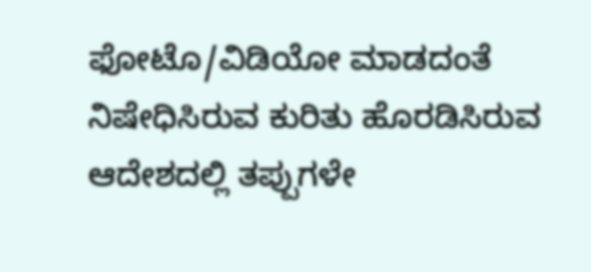ಫೋಟೊ/ವಿಡಿಯೋ ಮಾಡದಂತೆ ನಿಷೇಧಿಸಿರುವ ಕುರಿತು ಹೊರಡಿಸಿರುವ ಆದೇಶದಲ್ಲಿ ತಪ್ಪುಗಳೇ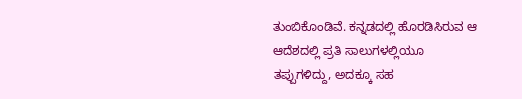ತುಂಬಿಕೊಂಡಿವೆ. ಕನ್ನಡದಲ್ಲಿ ಹೊರಡಿಸಿರುವ ಆ ಆದೆಶದಲ್ಲಿ ಪ್ರತಿ ಸಾಲುಗಳಲ್ಲಿಯೂ ತಪ್ಪುಗಳಿದ್ದು, ಅದಕ್ಕೂ ಸಹ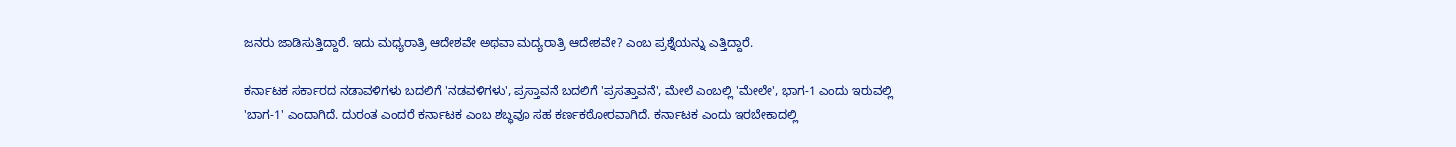ಜನರು ಜಾಡಿಸುತ್ತಿದ್ದಾರೆ. ಇದು ಮಧ್ಯರಾತ್ರಿ ಆದೇಶವೇ ಅಥವಾ ಮದ್ಯರಾತ್ರಿ ಆದೇಶವೇ? ಎಂಬ ಪ್ರಶ್ನೆಯನ್ನು ಎತ್ತಿದ್ದಾರೆ.

ಕರ್ನಾಟಕ ಸರ್ಕಾರದ ನಡಾವಳಿಗಳು ಬದಲಿಗೆ 'ನಡವಳಿಗಳು', ಪ್ರಸ್ತಾವನೆ ಬದಲಿಗೆ 'ಪ್ರಸತ್ತಾವನೆ', ಮೇಲೆ ಎಂಬಲ್ಲಿ 'ಮೇಲೇ', ಭಾಗ-1 ಎಂದು ಇರುವಲ್ಲಿ 'ಬಾಗ-1' ಎಂದಾಗಿದೆ. ದುರಂತ ಎಂದರೆ ಕರ್ನಾಟಕ ಎಂಬ ಶಬ್ಧವೂ ಸಹ ಕರ್ಣಕಠೋರವಾಗಿದೆ. ಕರ್ನಾಟಕ ಎಂದು ಇರಬೇಕಾದಲ್ಲಿ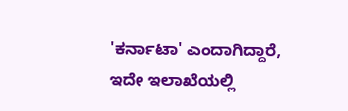'ಕರ್ನಾಟಾ' ಎಂದಾಗಿದ್ದಾರೆ, ಇದೇ ಇಲಾಖೆಯಲ್ಲಿ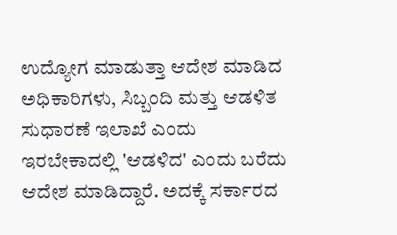ಉದ್ಯೋಗ ಮಾಡುತ್ತಾ ಆದೇಶ ಮಾಡಿದ ಅಧಿಕಾರಿಗಳು, ಸಿಬ್ಬಂದಿ ಮತ್ತು ಆಡಳಿತ ಸುಧಾರಣೆ ಇಲಾಖೆ ಎಂದು ಇರಬೇಕಾದಲ್ಲಿ 'ಆಡಳಿದ' ಎಂದು ಬರೆದು ಆದೇಶ ಮಾಡಿದ್ದಾರೆ. ಅದಕ್ಕೆ ಸರ್ಕಾರದ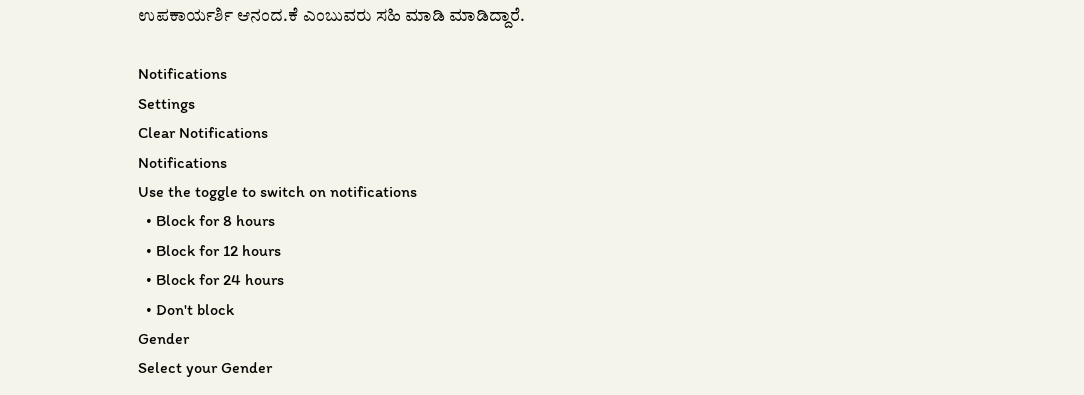ಉಪಕಾರ್ಯರ್ಶಿ ಆನಂದ.ಕೆ ಎಂಬುವರು ಸಹಿ ಮಾಡಿ ಮಾಡಿದ್ದಾರೆ.

Notifications
Settings
Clear Notifications
Notifications
Use the toggle to switch on notifications
  • Block for 8 hours
  • Block for 12 hours
  • Block for 24 hours
  • Don't block
Gender
Select your Gender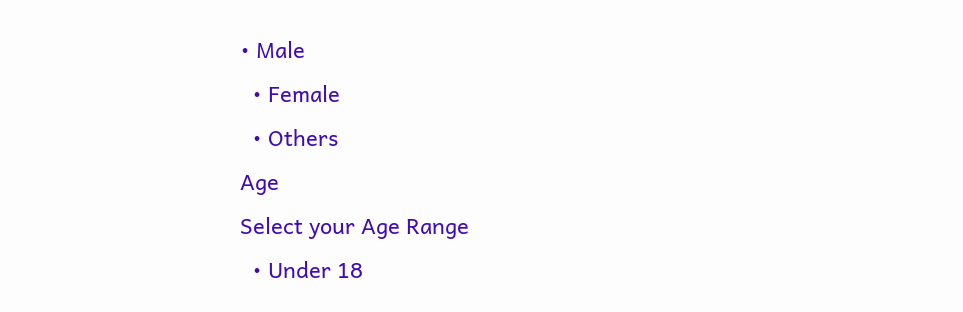• Male
  • Female
  • Others
Age
Select your Age Range
  • Under 18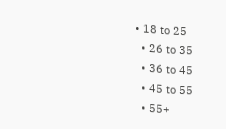• 18 to 25
  • 26 to 35
  • 36 to 45
  • 45 to 55
  • 55+